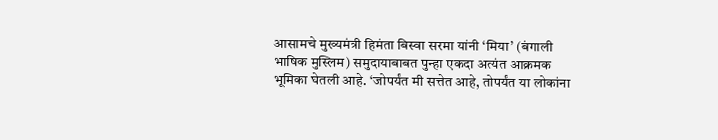आसामचे मुख्यमंत्री हिमंता बिस्वा सरमा यांनी ‘मिया’ (बंगाली भाषिक मुस्लिम) समुदायाबाबत पुन्हा एकदा अत्यंत आक्रमक भूमिका घेतली आहे. ‘जोपर्यंत मी सत्तेत आहे, तोपर्यंत या लोकांना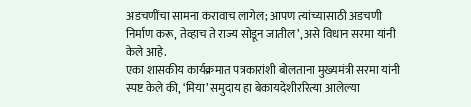अडचणींचा सामना करावाच लागेल; आपण त्यांच्यासाठी अडचणी निर्माण करू, तेव्हाच ते राज्य सोडून जातील’, असे विधान सरमा यांनी केले आहे.
एका शासकीय कार्यक्रमात पत्रकारांशी बोलताना मुख्यमंत्री सरमा यांनी स्पष्ट केले की, ‘मिया’ समुदाय हा बेकायदेशीररित्या आलेल्या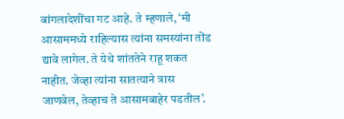बांगलादेशींचा गट आहे. ते म्हणाले, ‘मी आसाममध्ये राहिल्यास त्यांना समस्यांना तोंड द्यावे लागेल. ते येथे शांततेने राहू शकत नाहीत. जेव्हा त्यांना सातत्याने त्रास जाणवेल, तेव्हाच ते आसामबाहेर पडतील’.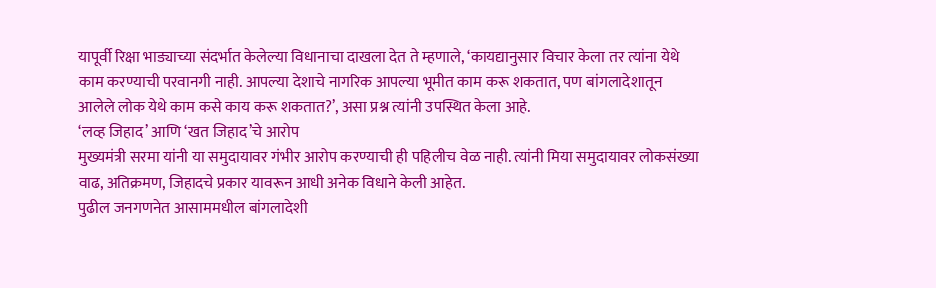यापूर्वी रिक्षा भाड्याच्या संदर्भात केलेल्या विधानाचा दाखला देत ते म्हणाले, ‘कायद्यानुसार विचार केला तर त्यांना येथे काम करण्याची परवानगी नाही. आपल्या देशाचे नागरिक आपल्या भूमीत काम करू शकतात, पण बांगलादेशातून आलेले लोक येथे काम कसे काय करू शकतात?’, असा प्रश्न त्यांनी उपस्थित केला आहे.
‘लव्ह जिहाद’ आणि ‘खत जिहाद’चे आरोप
मुख्यमंत्री सरमा यांनी या समुदायावर गंभीर आरोप करण्याची ही पहिलीच वेळ नाही. त्यांनी मिया समुदायावर लोकसंख्या वाढ, अतिक्रमण, जिहादचे प्रकार यावरून आधी अनेक विधाने केली आहेत.
पुढील जनगणनेत आसाममधील बांगलादेशी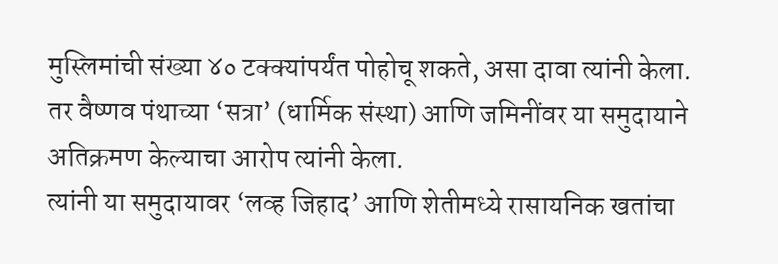मुस्लिमांची संख्या ४० टक्क्यांपर्यंत पोहोचू शकते, असा दावा त्यांनी केला. तर वैष्णव पंथाच्या ‘सत्रा’ (धार्मिक संस्था) आणि जमिनींवर या समुदायाने अतिक्रमण केल्याचा आरोप त्यांनी केला.
त्यांनी या समुदायावर ‘लव्ह जिहाद’ आणि शेतीमध्ये रासायनिक खतांचा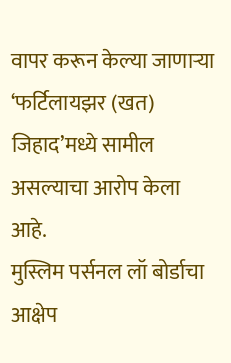वापर करून केल्या जाणाऱ्या ‘फर्टिलायझर (खत) जिहाद’मध्ये सामील असल्याचा आरोप केला आहे.
मुस्लिम पर्सनल लॉ बोर्डाचा आक्षेप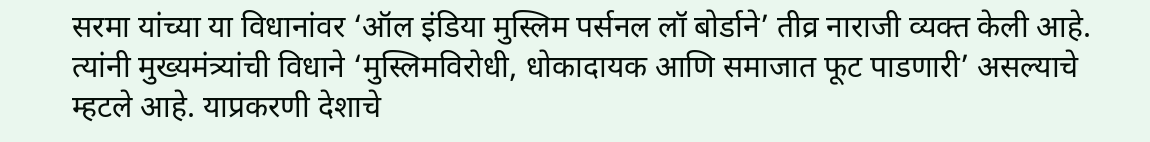सरमा यांच्या या विधानांवर ‘ऑल इंडिया मुस्लिम पर्सनल लॉ बोर्डाने’ तीव्र नाराजी व्यक्त केली आहे. त्यांनी मुख्यमंत्र्यांची विधाने ‘मुस्लिमविरोधी, धोकादायक आणि समाजात फूट पाडणारी’ असल्याचे म्हटले आहे. याप्रकरणी देशाचे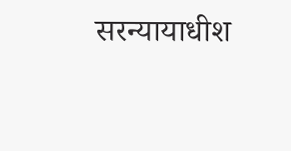सरन्यायाधीश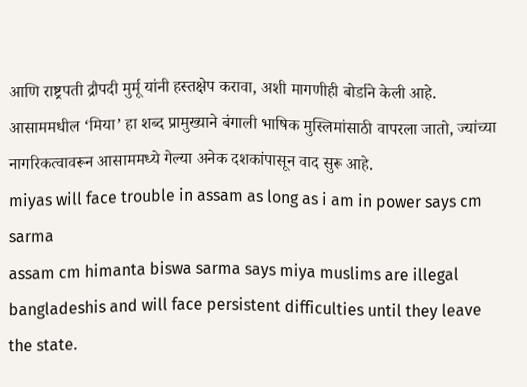आणि राष्ट्रपती द्रौपदी मुर्मू यांनी हस्तक्षेप करावा, अशी मागणीही बोर्डाने केली आहे.
आसाममधील ‘मिया’ हा शब्द प्रामुख्याने बंगाली भाषिक मुस्लिमांसाठी वापरला जातो, ज्यांच्या नागरिकत्वावरून आसाममध्ये गेल्या अनेक दशकांपासून वाद सुरू आहे.
miyas will face trouble in assam as long as i am in power says cm sarma
assam cm himanta biswa sarma says miya muslims are illegal bangladeshis and will face persistent difficulties until they leave the state.